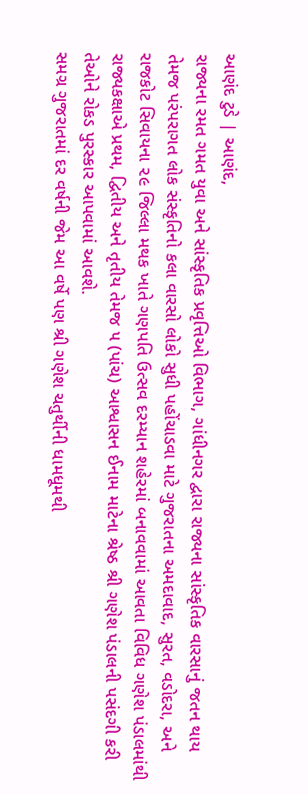આણંદ ટુડે | આણંદ,
રાજ્યના રમત ગમત યુવા અને સાંસ્કૃતિક પ્રવૃત્તિઓ વિભાગ, ગાંધીનગર દ્વારા રાજ્યના સાંસ્કૃતિક વારસાનું જતન થાય તેમજ પરંપરાગત લોક સંસ્કૃતિનો કલા વારસો લોકો સુધી પહોંચાડવા માટે ગુજરાતના અમદાવાદ, સુરત, વડોદરા, અને રાજકોટ સિવાયના ૨૯ જિલ્લા મથક ખાતે ગણપતિ ઉત્સવ દરમ્યાન શહેરમાં બનાવવામાં આવતા વિવિધ ગણેશ પંડાલમાંથી રાજ્યકક્ષાએ પ્રથમ, દ્વિતીય અને તૃતીય તેમજ ૫ (પાંચ) આશ્વાસન ઈનામ માટેના શ્રેષ્ઠ શ્રી ગણેશ પંડાલની પસંદગી કરી તેઓને રોકડ પુરસ્કાર આપવામાં આવશે.
સમગ્ર ગુજરાતમાં દર વર્ષની જેમ આ વર્ષે પણ શ્રી ગણેશ ચતુર્થીની ધામધૂમથી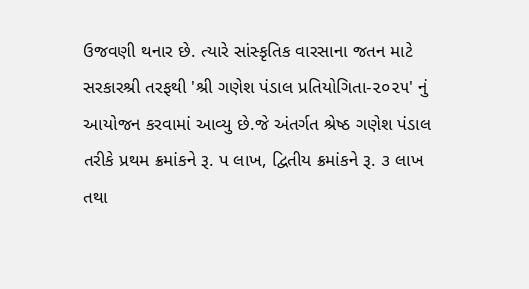ઉજવણી થનાર છે. ત્યારે સાંસ્કૃતિક વારસાના જતન માટે સરકારશ્રી તરફથી 'શ્રી ગણેશ પંડાલ પ્રતિયોગિતા-૨૦૨૫' નું આયોજન કરવામાં આવ્યુ છે.જે અંતર્ગત શ્રેષ્ઠ ગણેશ પંડાલ તરીકે પ્રથમ ક્રમાંકને રૂ. પ લાખ, દ્વિતીય ક્રમાંકને રૂ. ૩ લાખ તથા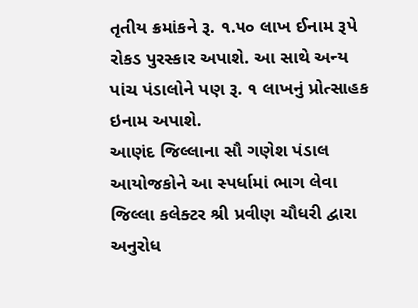તૃતીય ક્રમાંકને રૂ. ૧.૫૦ લાખ ઈનામ રૂપે રોકડ પુરસ્કાર અપાશે. આ સાથે અન્ય પાંચ પંડાલોને પણ રૂ. ૧ લાખનું પ્રોત્સાહક ઇનામ અપાશે.
આણંદ જિલ્લાના સૌ ગણેશ પંડાલ આયોજકોને આ સ્પર્ધામાં ભાગ લેવા જિલ્લા કલેક્ટર શ્રી પ્રવીણ ચૌધરી દ્વારા અનુરોધ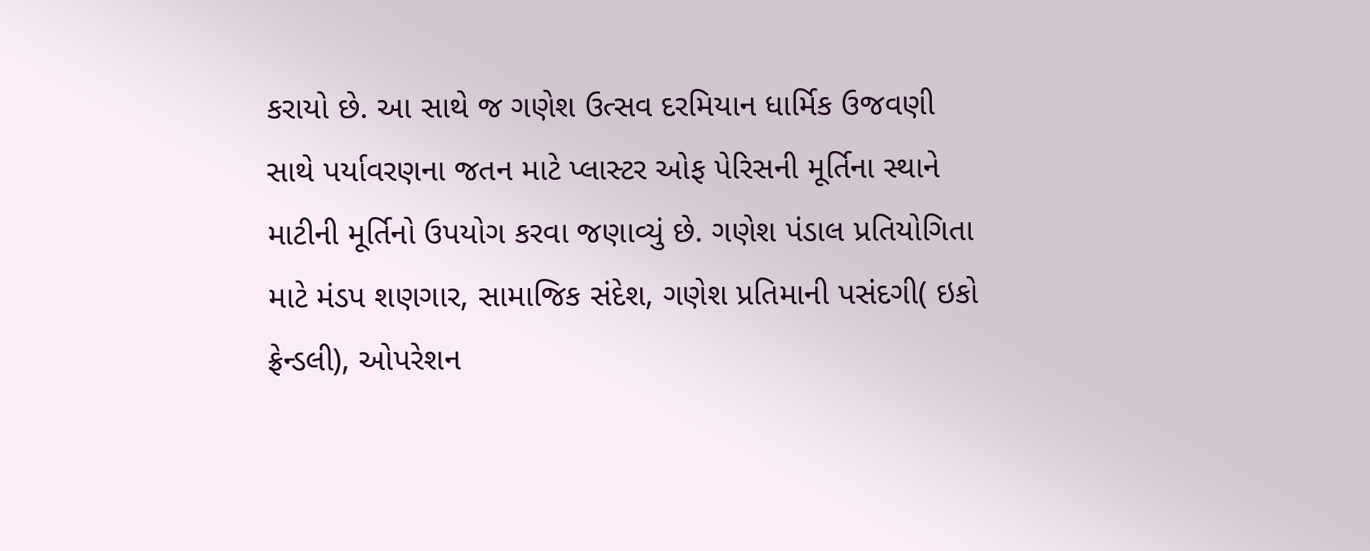કરાયો છે. આ સાથે જ ગણેશ ઉત્સવ દરમિયાન ધાર્મિક ઉજવણી સાથે પર્યાવરણના જતન માટે પ્લાસ્ટર ઓફ પેરિસની મૂર્તિના સ્થાને માટીની મૂર્તિનો ઉપયોગ કરવા જણાવ્યું છે. ગણેશ પંડાલ પ્રતિયોગિતા માટે મંડપ શણગાર, સામાજિક સંદેશ, ગણેશ પ્રતિમાની પસંદગી( ઇકો ફ્રેન્ડલી), ઓપરેશન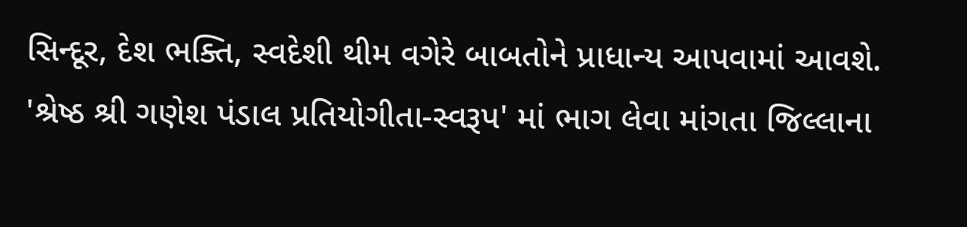સિન્દૂર, દેશ ભક્તિ, સ્વદેશી થીમ વગેરે બાબતોને પ્રાધાન્ય આપવામાં આવશે.
'શ્રેષ્ઠ શ્રી ગણેશ પંડાલ પ્રતિયોગીતા-સ્વરૂપ' માં ભાગ લેવા માંગતા જિલ્લાના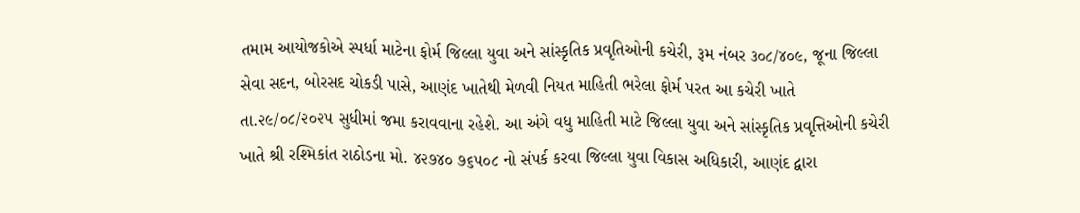તમામ આયોજકોએ સ્પર્ધા માટેના ફોર્મ જિલ્લા યુવા અને સાંસ્કૃતિક પ્રવૃતિઓની કચેરી, રૂમ નંબર ૩૦૮/૪૦૯, જૂના જિલ્લા સેવા સદન, બોરસદ ચોકડી પાસે, આણંદ ખાતેથી મેળવી નિયત માહિતી ભરેલા ફોર્મ પરત આ કચેરી ખાતે તા.૨૯/૦૮/૨૦૨૫ સુધીમાં જમા કરાવવાના રહેશે. આ અંગે વધુ માહિતી માટે જિલ્લા યુવા અને સાંસ્કૃતિક પ્રવૃત્તિઓની કચેરી ખાતે શ્રી રશ્મિકાંત રાઠોડના મો. ૪૨૭૪૦ ૭૬૫૦૮ નો સંપર્ક કરવા જિલ્લા યુવા વિકાસ અધિકારી, આણંદ દ્વારા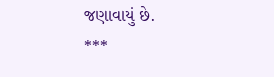જણાવાયું છે.
***